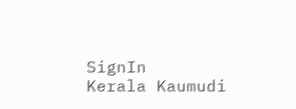SignIn
Kerala Kaumudi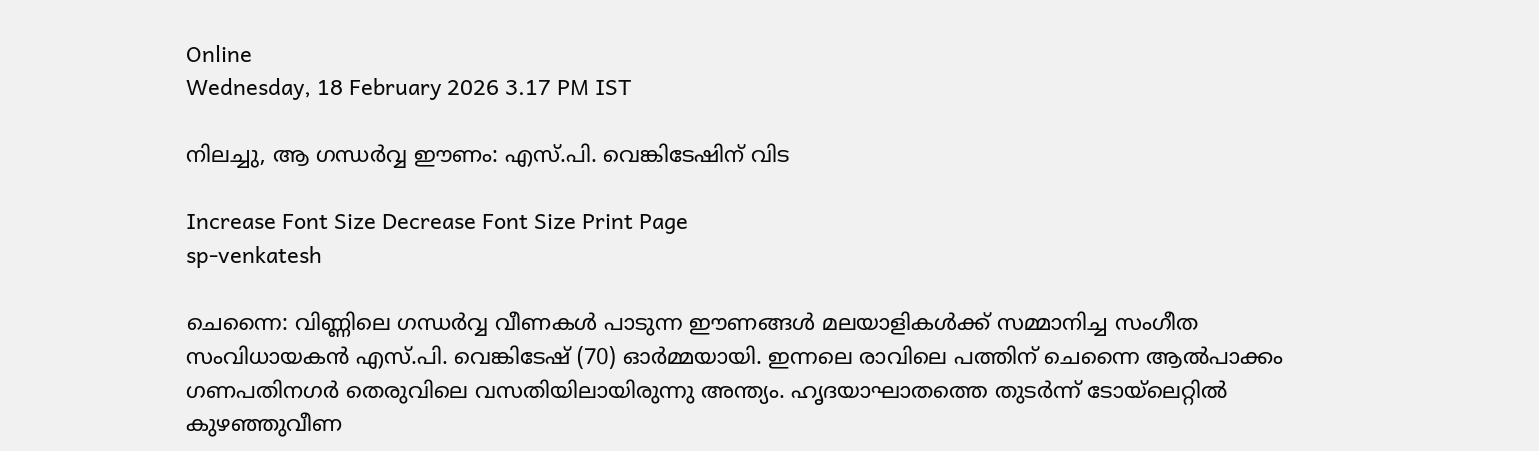Online
Wednesday, 18 February 2026 3.17 PM IST

നിലച്ചു, ആ ഗന്ധർവ്വ ഈണം: എസ്.പി. വെങ്കിടേഷിന് വിട

Increase Font Size Decrease Font Size Print Page
sp-venkatesh

ചെന്നൈ: വിണ്ണിലെ ഗന്ധർവ്വ വീണകൾ പാടുന്ന ഈണങ്ങൾ മലയാളികൾക്ക് സമ്മാനിച്ച സംഗീത സംവിധായകൻ എസ്.പി. വെങ്കിടേഷ് (70) ഓർമ്മയായി. ഇന്നലെ രാവിലെ പത്തിന് ചെന്നൈ ആൽപാക്കം ഗണപതിനഗർ തെരുവിലെ വസതിയിലായിരുന്നു അന്ത്യം. ഹൃദയാഘാതത്തെ തുടർന്ന് ടോയ്ലെറ്റിൽ കുഴഞ്ഞുവീണ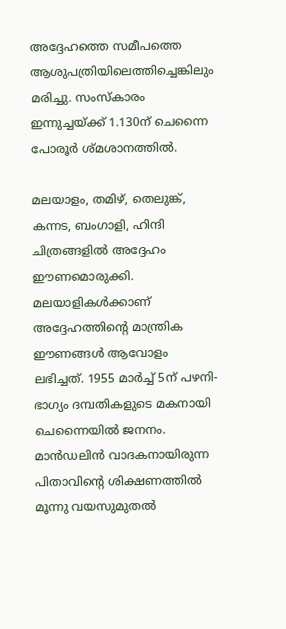അദ്ദേഹത്തെ സമീപത്തെ ആശുപത്രിയിലെത്തിച്ചെങ്കിലും മരിച്ചു. സംസ്കാരം ഇന്നുച്ചയ്ക്ക് 1.130ന് ചെന്നൈ പോരൂർ ശ്മശാനത്തിൽ.

മലയാളം, തമിഴ്, തെലുങ്ക്, കന്നട, ബംഗാളി, ഹിന്ദി ചിത്രങ്ങളിൽ അദ്ദേഹം ഈണമൊരുക്കി. മലയാളികൾക്കാണ് അദ്ദേഹത്തിന്റെ മാന്ത്രിക ഈണങ്ങൾ ആവോളം ലഭിച്ചത്. 1955 മാർച്ച് 5ന് പഴനി- ഭാഗ്യം ദമ്പതികളുടെ മകനായി ചെന്നൈയിൽ ജനനം. മാൻഡലിൻ വാദകനായിരുന്ന പിതാവിന്റെ ശിക്ഷണത്തിൽ മൂന്നു വയസുമുതൽ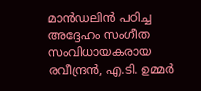മാൻഡലിൻ പഠിച്ച അദ്ദേഹം സംഗീത സംവിധായകരായ രവീന്ദ്രൻ, എ.ടി. ഉമ്മർ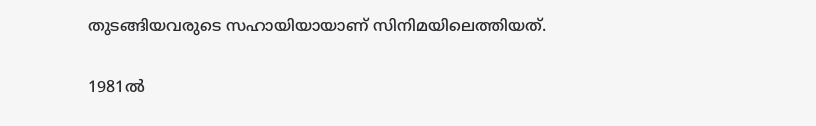തുടങ്ങിയവരുടെ സഹായിയായാണ് സിനിമയിലെത്തിയത്.

1981ൽ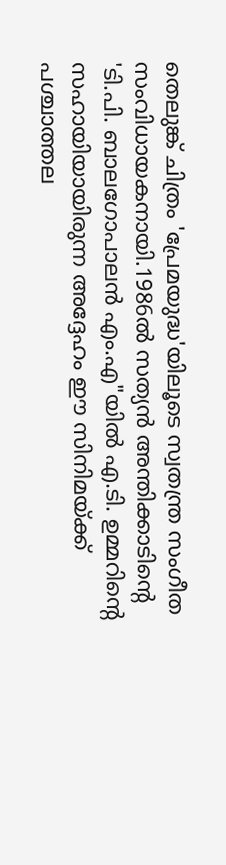തെലുങ്ക് ചിത്രം 'പ്രേമയുദ്ധ'യിലൂടെ സ്വതന്ത്ര സംഗീത സംവിധായകനായി.1986ൽ സത്യൻ അന്തിക്കാടിന്റെ 'ടി.പി. ബാലഗോപാലൻ എം.എ"യിൽ എ.ടി. ഉമ്മറിന്റെ സഹായിയായിരുന്ന അദ്ദേഹം ഈ സിനിമയ്ക്ക് പശ്ചാത്തല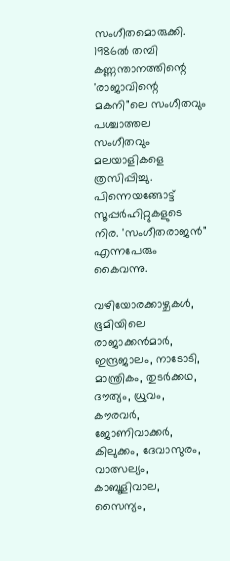സംഗീതമൊരുക്കി. 1986ൽ തമ്പി കണ്ണന്താനത്തിന്റെ 'രാജാവിന്റെ മകനി"ലെ സംഗീതവും പശ്ചാത്തല സംഗീതവും മലയാളികളെ ത്രസിപ്പിച്ചു. പിന്നെയങ്ങോട്ട് സൂപ്പർഹിറ്റുകളുടെ നിര. 'സംഗീതരാജൻ" എന്നപേരും കൈവന്നു.

വഴിയോരക്കാഴ്ചകൾ, ഭൂമിയിലെ രാജാക്കൻമാർ, ഇന്ദ്രജാലം, നാടോടി, മാന്ത്രികം, തുടർക്കഥ, ദൗത്യം, ധ്രുവം, കൗരവർ, ജോണിവാക്കർ, കിലുക്കം, ദേവാസുരം, വാത്സല്യം, കാബൂളിവാല, സൈന്യം,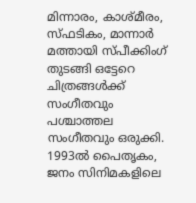മിന്നാരം, കാശ്മീരം, സ്ഫടികം, മാന്നാർ മത്തായി സ്പീക്കിംഗ് തുടങ്ങി ഒട്ടേറെ ചിത്രങ്ങൾക്ക് സംഗീതവും പശ്ചാത്തല സംഗീതവും ഒരുക്കി. 1993ൽ പൈതൃകം, ജനം സിനിമകളിലെ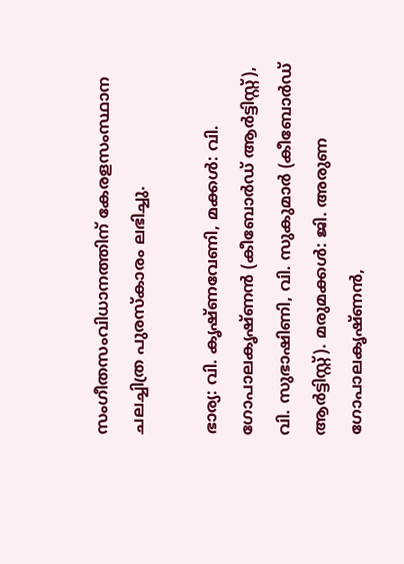സംഗീതസംവിധാനത്തിന് കേരളസംസ്ഥാന ചലച്ചിത്ര പുരസ്‌കാരം ലഭിച്ചു.

ഭാര്യ: വി. കൃഷ്ണവേണി, മക്കൾ: വി. ഗോപാലകൃഷ്ണൻ (കീബോർ‌ഡ് ആർട്ടിസ്റ്റ്), വി. സുഭാഷിണി, വി. സുകുമാർ (കീബോർ‌ഡ് ആർട്ടിസ്റ്റ്). മരുമക്കൾ: ജി. അരുണ ഗോപാലകൃഷ്ണൻ,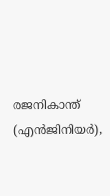രജനികാന്ത് (എൻജിനിയർ),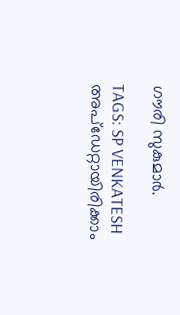ഗൗരി സുകുമാർ.

TAGS: SP VENKATESH
അപ്ഡേറ്റായിരിക്കാം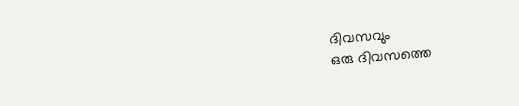ദിവസവും
ഒരു ദിവസത്തെ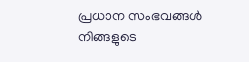പ്രധാന സംഭവങ്ങൾ നിങ്ങളുടെ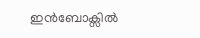ഇൻബോക്സിൽ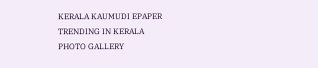KERALA KAUMUDI EPAPER
TRENDING IN KERALA
PHOTO GALLERY